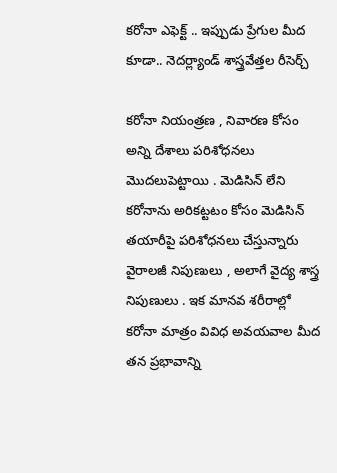కరోనా ఎఫెక్ట్ .. ఇప్పుడు ప్రేగుల మీద కూడా.. నెదర్ల్యాండ్ శాస్త్రవేత్తల రీసెర్చ్

కరోనా నియంత్రణ , నివారణ కోసం అన్ని దేశాలు పరిశోధనలు మొదలుపెట్టాయి . మెడిసిన్ లేని కరోనాను అరికట్టటం కోసం మెడిసిన్ తయారీపై పరిశోధనలు చేస్తున్నారు వైరాలజీ నిపుణులు , అలాగే వైద్య శాస్త్ర నిపుణులు . ఇక మానవ శరీరాల్లో కరోనా మాత్రం వివిధ అవయవాల మీద తన ప్రభావాన్ని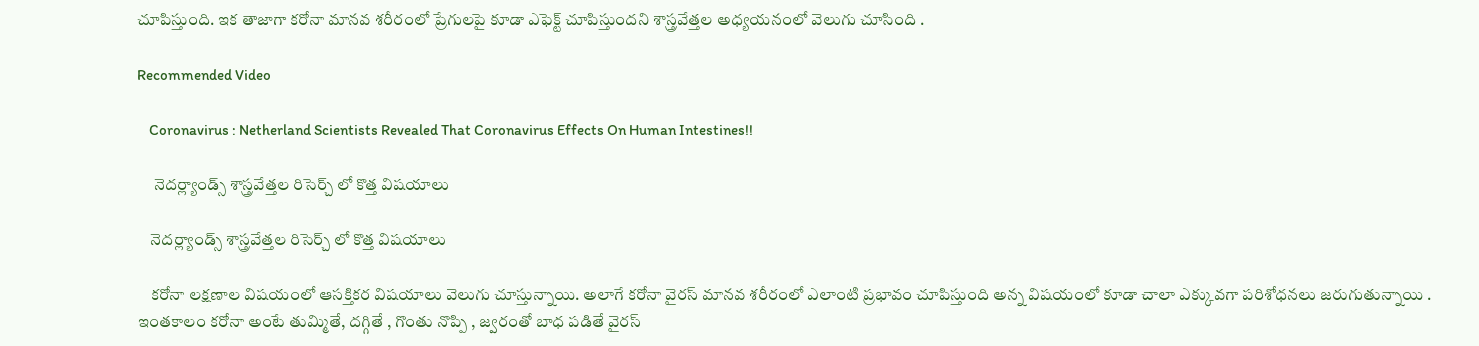చూపిస్తుంది. ఇక తాజాగా కరోనా మానవ శరీరంలో ప్రేగులపై కూడా ఎఫెక్ట్ చూపిస్తుందని శాస్త్రవేత్తల అధ్యయనంలో వెలుగు చూసింది .

Recommended Video

    Coronavirus : Netherland Scientists Revealed That Coronavirus Effects On Human Intestines!!

     నెదర్ల్యాండ్స్ శాస్త్రవేత్తల రిసెర్చ్ లో కొత్త విషయాలు

    నెదర్ల్యాండ్స్ శాస్త్రవేత్తల రిసెర్చ్ లో కొత్త విషయాలు

    కరోనా లక్షణాల విషయంలో ఆసక్తికర విషయాలు వెలుగు చూస్తున్నాయి. అలాగే కరోనా వైరస్ మానవ శరీరంలో ఎలాంటి ప్రభావం చూపిస్తుంది అన్న విషయంలో కూడా చాలా ఎక్కువగా పరిశోధనలు జరుగుతున్నాయి . ఇంతకాలం కరోనా అంటే తుమ్మితే, దగ్గితే , గొంతు నొప్పి , జ్వరంతో బాధ పడితే వైరస్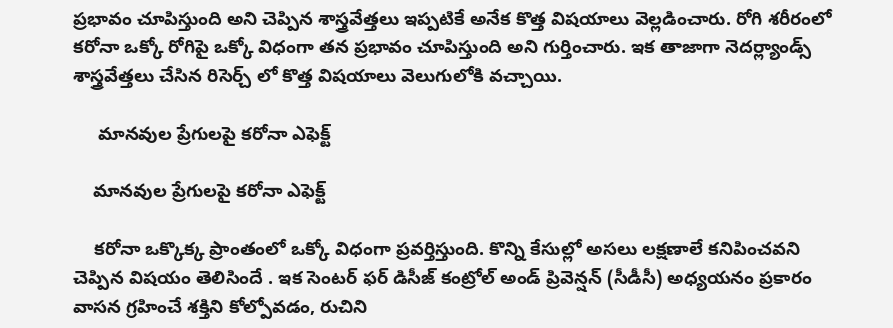ప్రభావం చూపిస్తుంది అని చెప్పిన శాస్త్రవేత్తలు ఇప్పటికే అనేక కొత్త విషయాలు వెల్లడించారు. రోగి శరీరంలో కరోనా ఒక్కో రోగిపై ఒక్కో విధంగా తన ప్రభావం చూపిస్తుంది అని గుర్తించారు. ఇక తాజాగా నెదర్ల్యాండ్స్ శాస్త్రవేత్తలు చేసిన రిసెర్చ్ లో కొత్త విషయాలు వెలుగులోకి వచ్చాయి.

     మానవుల ప్రేగులపై కరోనా ఎఫెక్ట్

    మానవుల ప్రేగులపై కరోనా ఎఫెక్ట్

    కరోనా ఒక్కొక్క ప్రాంతంలో ఒక్కో విధంగా ప్రవర్తిస్తుంది. కొన్ని కేసుల్లో అసలు లక్షణాలే కనిపించవని చెప్పిన విషయం తెలిసిందే . ఇక సెంటర్ ఫర్ డిసీజ్ కంట్రోల్ అండ్ ప్రివెన్షన్ (సీడీసీ) అధ్య‌య‌నం ప్రకారం వాస‌న గ్ర‌హించే శ‌క్తిని కోల్పోవ‌డం, రుచిని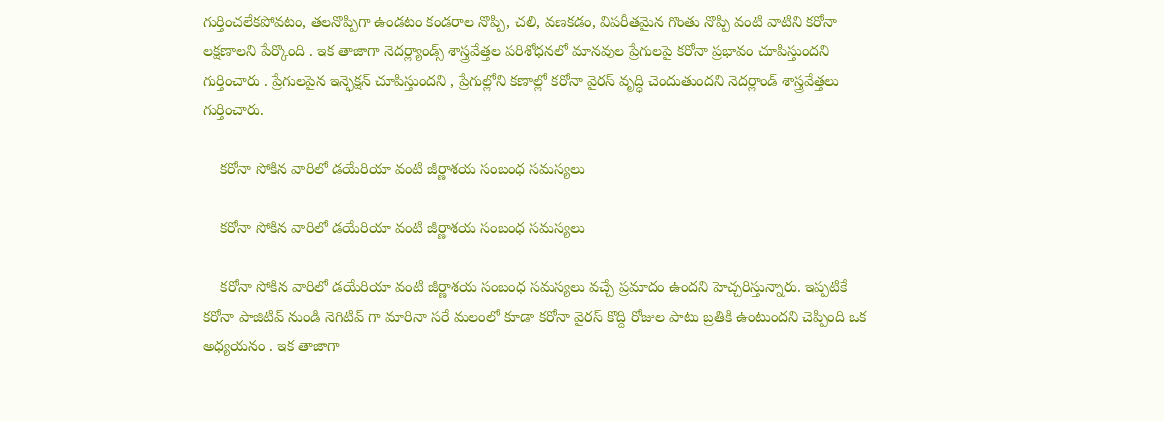గుర్తించలేకపోవటం, తలనొప్పిగా ఉండటం కండ‌రాల నొప్పి, చ‌లి, వ‌ణ‌కడం, విపరీతమైన గొంతు నొప్పి వంటి వాటిని క‌రోనా ల‌క్ష‌ణాలని పేర్కొంది . ఇక తాజాగా నెదర్ల్యాండ్స్ శాస్త్రవేత్తల పరిశోధనలో మానవుల ప్రేగులపై కరోనా ప్రభావం చూపిస్తుందని గుర్తించారు . ప్రేగులపైన ఇన్ఫెక్షన్ చూపిస్తుందని , ప్రేగుల్లోని కణాల్లో కరోనా వైరస్ వృద్ధి చెందుతుందని నెదర్లాండ్ శాస్త్రవేత్తలు గుర్తించారు.

    కరోనా సోకిన వారిలో డయేరియా వంటి జీర్ణాశయ సంబంధ సమస్యలు

    కరోనా సోకిన వారిలో డయేరియా వంటి జీర్ణాశయ సంబంధ సమస్యలు

    కరోనా సోకిన వారిలో డయేరియా వంటి జీర్ణాశయ సంబంధ సమస్యలు వచ్చే ప్రమాదం ఉందని హెచ్చరిస్తున్నారు. ఇప్పటికే కరోనా పాజిటివ్ నుండి నెగిటివ్ గా మారినా సరే మలంలో కూడా కరోనా వైరస్ కొద్ది రోజుల పాటు బ్రతికి ఉంటుందని చెప్పింది ఒక అధ్యయనం . ఇక తాజాగా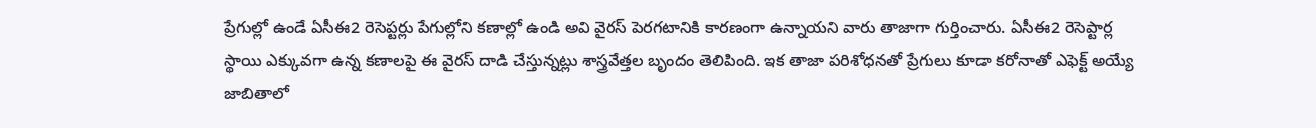ప్రేగుల్లో ఉండే ఏసీఈ2 రెసెప్టర్లు పేగుల్లోని కణాల్లో ఉండి అవి వైరస్ పెరగటానికి కారణంగా ఉన్నాయని వారు తాజాగా గుర్తించారు. ఏసీఈ2 రెసెప్టార్ల స్థాయి ఎక్కువగా ఉన్న కణాలపై ఈ వైరస్ దాడి చేస్తున్నట్లు శాస్త్రవేత్తల బృందం తెలిపింది. ఇక తాజా పరిశోధనతో ప్రేగులు కూడా కరోనాతో ఎఫెక్ట్ అయ్యే జాబితాలో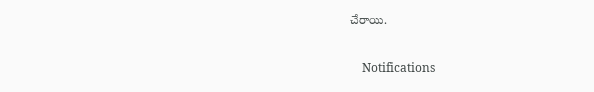చేరాయి.

    Notifications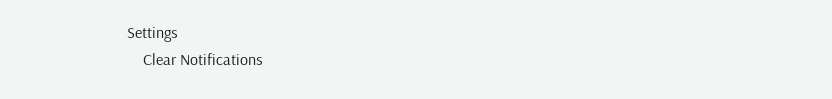Settings
    Clear Notifications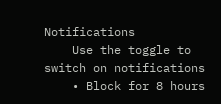Notifications
    Use the toggle to switch on notifications
    • Block for 8 hours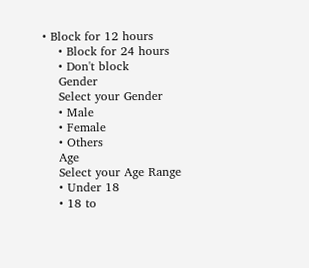• Block for 12 hours
    • Block for 24 hours
    • Don't block
    Gender
    Select your Gender
    • Male
    • Female
    • Others
    Age
    Select your Age Range
    • Under 18
    • 18 to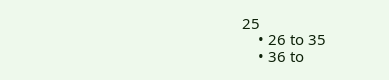25
    • 26 to 35
    • 36 to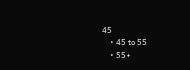45
    • 45 to 55
    • 55+